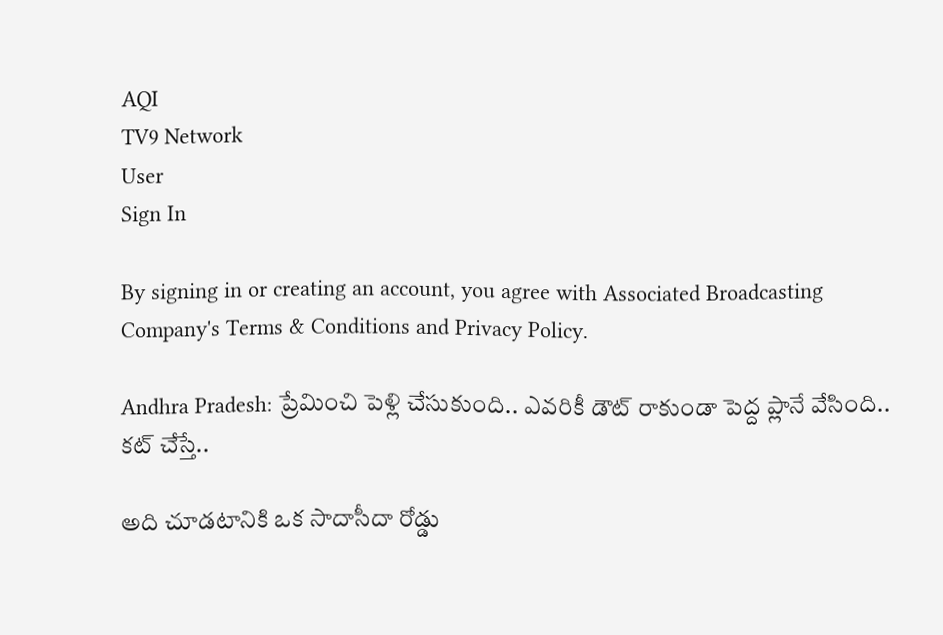AQI
TV9 Network
User
Sign In

By signing in or creating an account, you agree with Associated Broadcasting Company's Terms & Conditions and Privacy Policy.

Andhra Pradesh: ప్రేమించి పెళ్లి చేసుకుంది.. ఎవరికీ డౌట్ రాకుండా పెద్ద ప్లానే వేసింది.. కట్ చేస్తే..

అది చూడటానికి ఒక సాదాసీదా రోడ్డు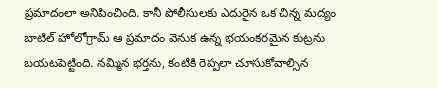ప్రమాదంలా అనిపించింది. కానీ పోలీసులకు ఎదురైన ఒక చిన్న మద్యం బాటిల్ హోలోగ్రామ్ ఆ ప్రమాదం వెనుక ఉన్న భయంకరమైన కుట్రను బయటపెట్టింది. నమ్మిన భర్తను, కంటికి రెప్పలా చూసుకోవాల్సిన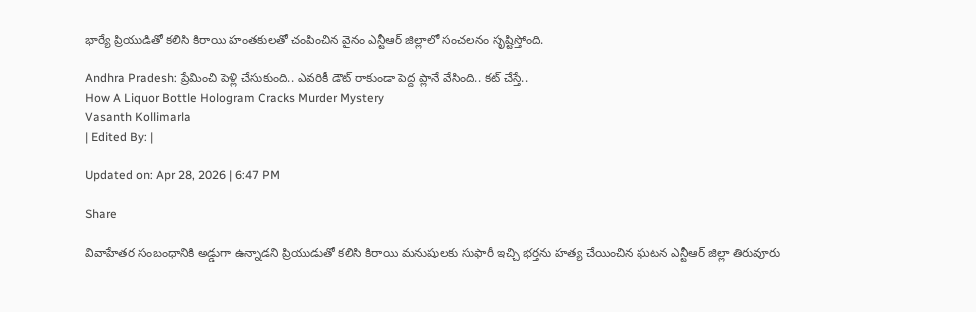భార్యే ప్రియుడితో కలిసి కిరాయి హంతకులతో చంపించిన వైనం ఎన్టీఆర్ జిల్లాలో సంచలనం సృష్టిస్తోంది.

Andhra Pradesh: ప్రేమించి పెళ్లి చేసుకుంది.. ఎవరికీ డౌట్ రాకుండా పెద్ద ప్లానే వేసింది.. కట్ చేస్తే..
How A Liquor Bottle Hologram Cracks Murder Mystery
Vasanth Kollimarla
| Edited By: |

Updated on: Apr 28, 2026 | 6:47 PM

Share

వివాహేతర సంబంధానికి అడ్డుగా ఉన్నాడని ప్రియుడుతో కలిసి కిరాయి మనుషులకు సుఫారీ ఇచ్చి భర్తను హత్య చేయించిన ఘటన ఎన్టీఆర్ జిల్లా తిరువూరు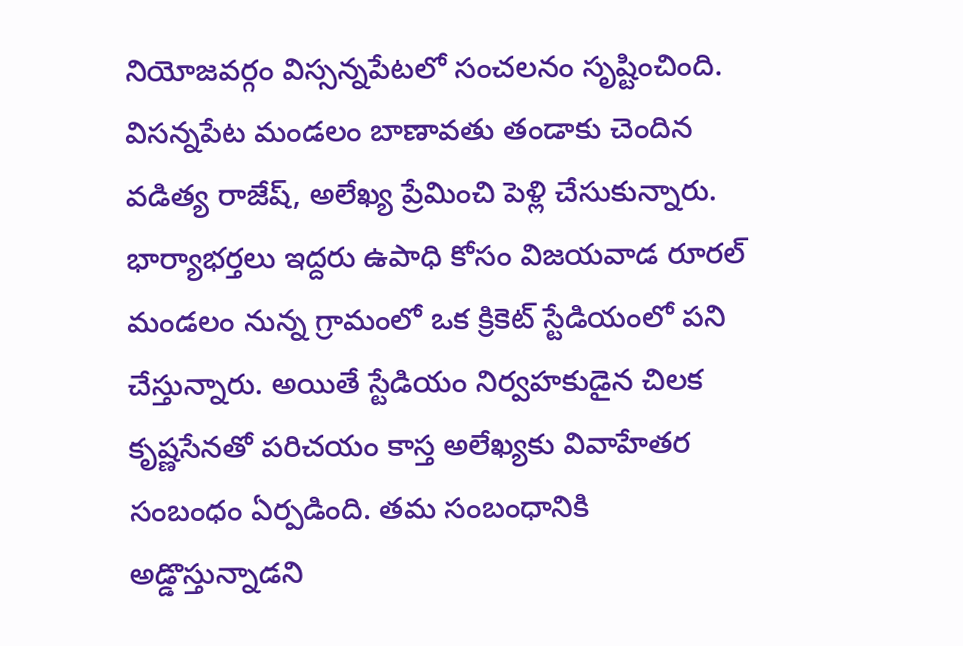నియోజవర్గం విస్సన్నపేటలో సంచలనం సృష్టించింది. విసన్నపేట మండలం బాణావతు తండాకు చెందిన వడిత్య రాజేష్, అలేఖ్య ప్రేమించి పెళ్లి చేసుకున్నారు. భార్యాభర్తలు ఇద్దరు ఉపాధి కోసం విజయవాడ రూరల్ మండలం నున్న గ్రామంలో ఒక క్రికెట్ స్టేడియంలో పని చేస్తున్నారు. అయితే స్టేడియం నిర్వహకుడైన చిలక కృష్ణసేనతో పరిచయం కాస్త అలేఖ్యకు వివాహేతర సంబంధం ఏర్పడింది. తమ సంబంధానికి అడ్డొస్తున్నాడని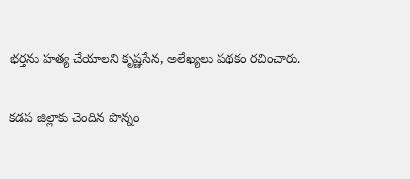భర్తను హత్య చేయాలని కృష్ణసేన, అలేఖ్యలు పథకం రచించారు.

కడప జిల్లాకు చెందిన పొన్నం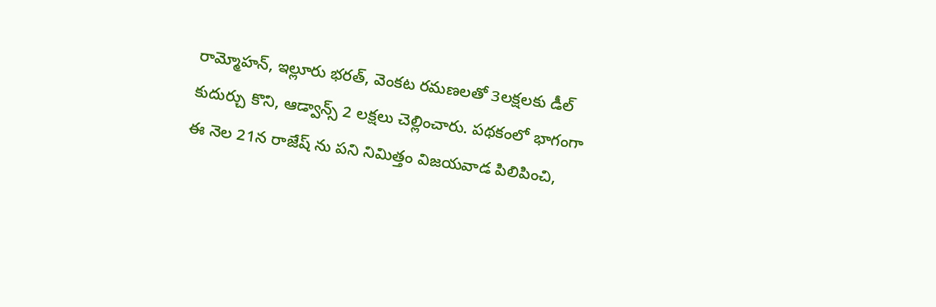రామ్మోహన్, ఇల్లూరు భరత్, వెంకట రమణలతో 3లక్షలకు డీల్ కుదుర్చు కొని, ఆడ్వాన్స్ 2 లక్షలు చెల్లించారు. పథకంలో భాగంగా ఈ నెల 21న రాజేష్ ‌ను పని నిమిత్తం విజయవాడ పిలిపించి,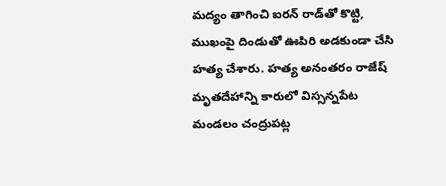మద్యం తాగించి ఐరన్ రాడ్‌తో కొట్టి, ముఖంపై దిండుతో ఊపిరి అడకుండా చేసి హత్య చేశారు. హత్య అనంతరం రాజేష్ మృతదేహాన్ని కారులో విస్సన్నపేట మండలం చంద్రుపట్ల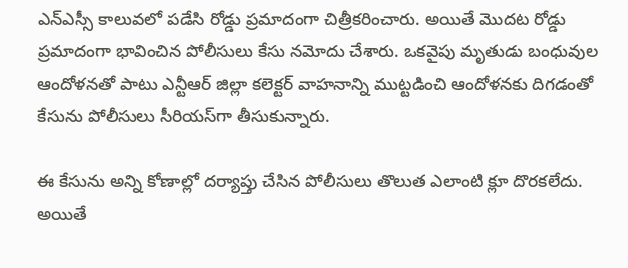ఎన్ఎస్సీ కాలువలో పడేసి రోడ్డు ప్రమాదంగా చిత్రీకరించారు. అయితే మొదట రోడ్డు ప్రమాదంగా భావించిన పోలీసులు కేసు నమోదు చేశారు. ఒకవైపు మృతుడు బంధువుల ఆందోళనతో పాటు ఎన్టీఆర్ జిల్లా కలెక్టర్ వాహనాన్ని ముట్టడించి ఆందోళనకు దిగడంతో కేసును పోలీసులు సీరియస్‌గా తీసుకున్నారు.

ఈ కేసును అన్ని కోణాల్లో దర్యాప్తు చేసిన పోలీసులు తొలుత ఎలాంటి క్లూ దొరకలేదు. అయితే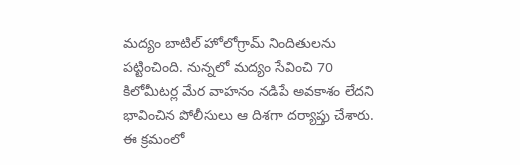మద్యం బాటిల్ హోలోగ్రామ్ నిందితులను పట్టించింది. నున్నలో మద్యం సేవించి 70 కిలోమీటర్ల మేర వాహనం నడిపే అవకాశం లేదని భావించిన పోలీసులు ఆ దిశగా దర్యాప్తు చేశారు. ఈ క్రమంలో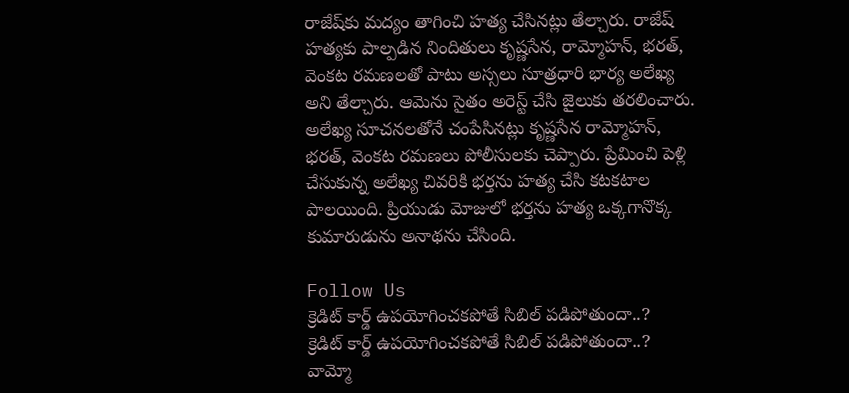రాజేష్‌కు మద్యం తాగించి హత్య చేసినట్లు తేల్చారు. రాజేష్ హత్యకు పాల్పడిన నిందితులు కృష్ణసేన, రామ్మోహన్, భరత్, వెంకట రమణలతో పాటు అస్సలు సూత్రధారి భార్య అలేఖ్య అని తేల్చారు. ఆమెను సైతం అరెస్ట్ చేసి జైలుకు తరలించారు. అలేఖ్య సూచనలతోనే చంపేసినట్లు కృష్ణసేన రామ్మోహన్, భరత్, వెంకట రమణలు పోలీసులకు చెప్పారు. ప్రేమించి పెళ్లి చేసుకున్న అలేఖ్య చివరికి భర్తను హత్య చేసి కటకటాల పాలయింది. ప్రియుడు మోజులో భర్తను హత్య ఒక్కగానొక్క కుమారుడును అనాథను చేసింది.

Follow Us
క్రెడిట్ కార్డ్ ఉపయోగించకపోతే సిబిల్ పడిపోతుందా..?
క్రెడిట్ కార్డ్ ఉపయోగించకపోతే సిబిల్ పడిపోతుందా..?
వామ్మో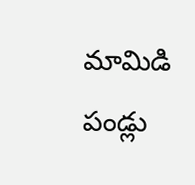మామిడి పండ్లు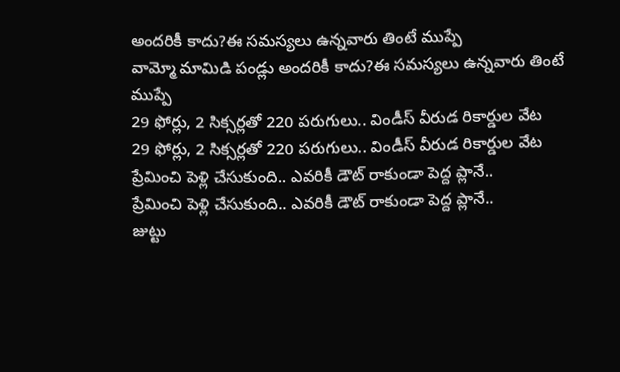అందరికీ కాదు?ఈ సమస్యలు ఉన్నవారు తింటే ముప్పే
వామ్మో మామిడి పండ్లు అందరికీ కాదు?ఈ సమస్యలు ఉన్నవారు తింటే ముప్పే
29 ఫోర్లు, 2 సిక్సర్లతో 220 పరుగులు.. విండీస్ వీరుడ రికార్డుల వేట
29 ఫోర్లు, 2 సిక్సర్లతో 220 పరుగులు.. విండీస్ వీరుడ రికార్డుల వేట
ప్రేమించి పెళ్లి చేసుకుంది.. ఎవరికీ డౌట్ రాకుండా పెద్ద ప్లానే..
ప్రేమించి పెళ్లి చేసుకుంది.. ఎవరికీ డౌట్ రాకుండా పెద్ద ప్లానే..
జుట్టు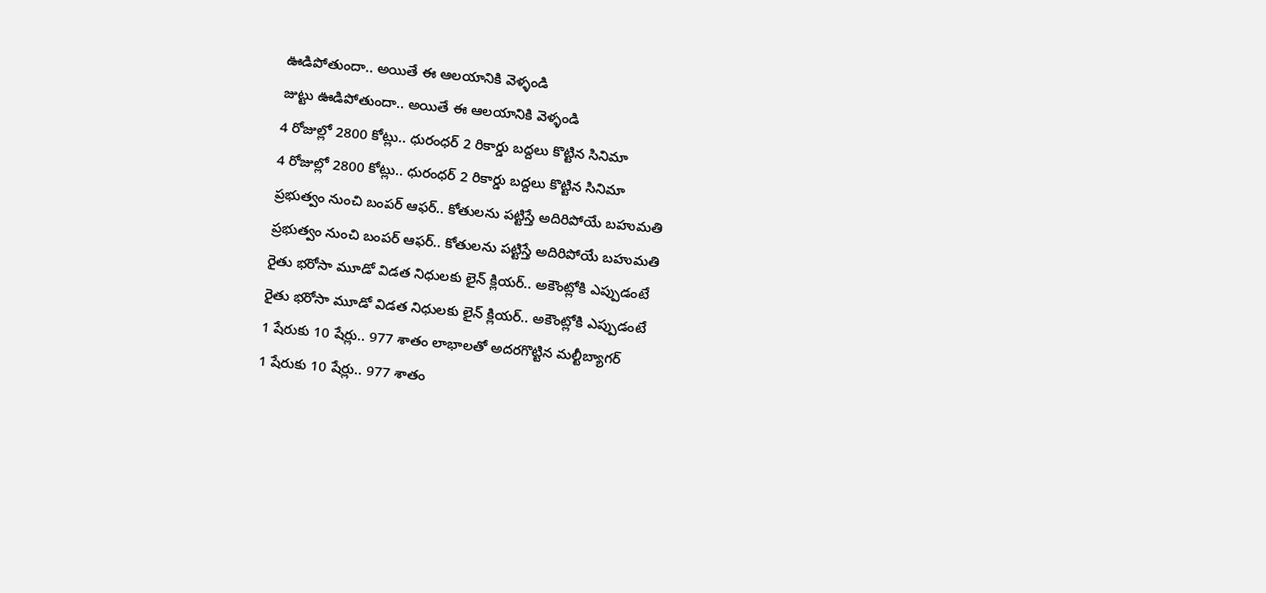ఊడిపోతుందా.. అయితే ఈ ఆలయానికి వెళ్ళండి
జుట్టు ఊడిపోతుందా.. అయితే ఈ ఆలయానికి వెళ్ళండి
4 రోజుల్లో 2800 కోట్లు.. ధురంధర్ 2 రికార్డు బద్దలు కొట్టిన సినిమా
4 రోజుల్లో 2800 కోట్లు.. ధురంధర్ 2 రికార్డు బద్దలు కొట్టిన సినిమా
ప్రభుత్వం నుంచి బంపర్ ఆఫర్.. కోతులను పట్టిస్తే అదిరిపోయే బహుమతి
ప్రభుత్వం నుంచి బంపర్ ఆఫర్.. కోతులను పట్టిస్తే అదిరిపోయే బహుమతి
రైతు భరోసా మూడో విడత నిధులకు లైన్ క్లియర్.. అకౌంట్లోకి ఎప్పుడంటే
రైతు భరోసా మూడో విడత నిధులకు లైన్ క్లియర్.. అకౌంట్లోకి ఎప్పుడంటే
1 షేరుకు 10 షేర్లు.. 977 శాతం లాభాలతో అదరగొట్టిన మల్టీబ్యాగర్
1 షేరుకు 10 షేర్లు.. 977 శాతం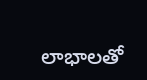లాభాలతో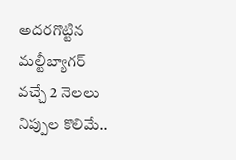అదరగొట్టిన మల్టీబ్యాగర్
వచ్చే 2 నెలలు నిప్పుల కొలిమే..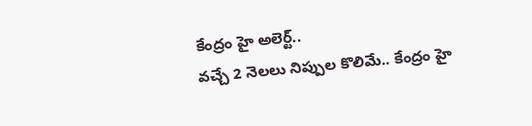కేంద్రం హై అలెర్ట్..
వచ్చే 2 నెలలు నిప్పుల కొలిమే.. కేంద్రం హై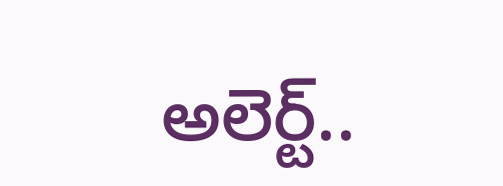అలెర్ట్..